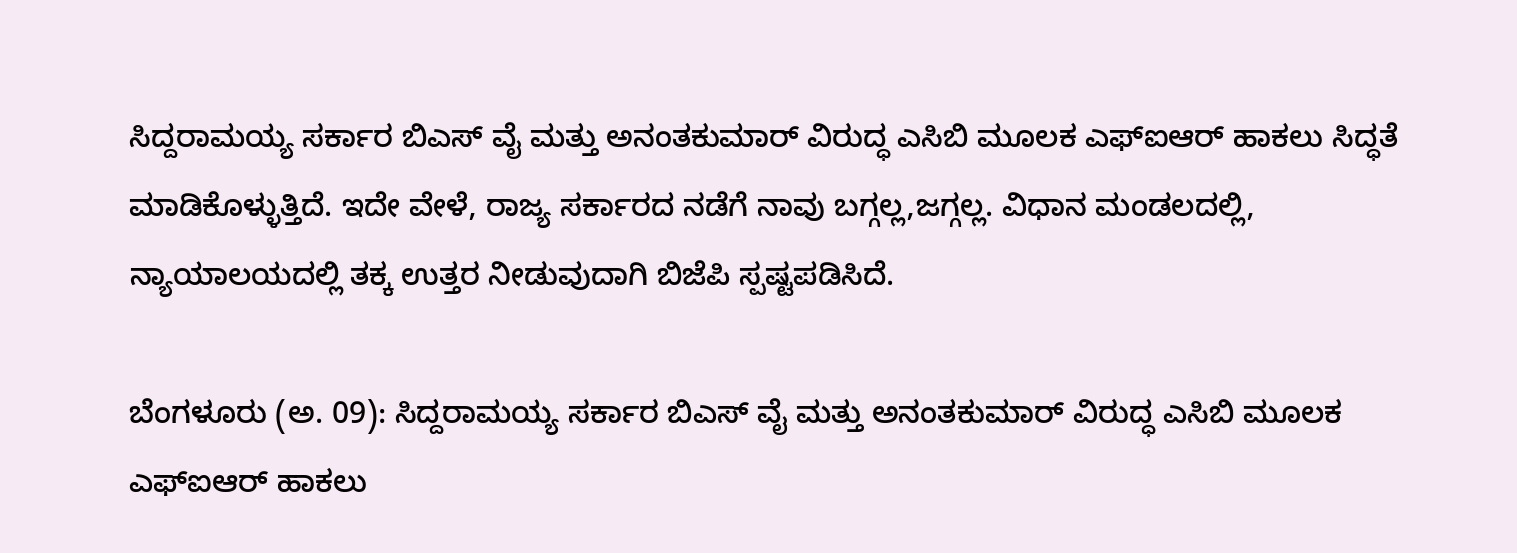ಸಿದ್ದರಾಮಯ್ಯ ಸರ್ಕಾರ ಬಿಎಸ್ ವೈ ಮತ್ತು ಅನಂತಕುಮಾರ್ ವಿರುದ್ಧ ಎಸಿಬಿ ಮೂಲಕ ಎಫ್ಐಆರ್ ಹಾಕಲು ಸಿದ್ಧತೆ ಮಾಡಿಕೊಳ್ಳುತ್ತಿದೆ. ಇದೇ ವೇಳೆ, ರಾಜ್ಯ ಸರ್ಕಾರದ ನಡೆಗೆ ನಾವು ಬಗ್ಗಲ್ಲ,ಜಗ್ಗಲ್ಲ. ವಿಧಾನ ಮಂಡಲದಲ್ಲಿ, ನ್ಯಾಯಾಲಯದಲ್ಲಿ ತಕ್ಕ ಉತ್ತರ ನೀಡುವುದಾಗಿ ಬಿಜೆಪಿ ಸ್ಪಷ್ಟಪಡಿಸಿದೆ.

ಬೆಂಗಳೂರು (ಅ. 09): ಸಿದ್ದರಾಮಯ್ಯ ಸರ್ಕಾರ ಬಿಎಸ್ ವೈ ಮತ್ತು ಅನಂತಕುಮಾರ್ ವಿರುದ್ಧ ಎಸಿಬಿ ಮೂಲಕ ಎಫ್ಐಆರ್ ಹಾಕಲು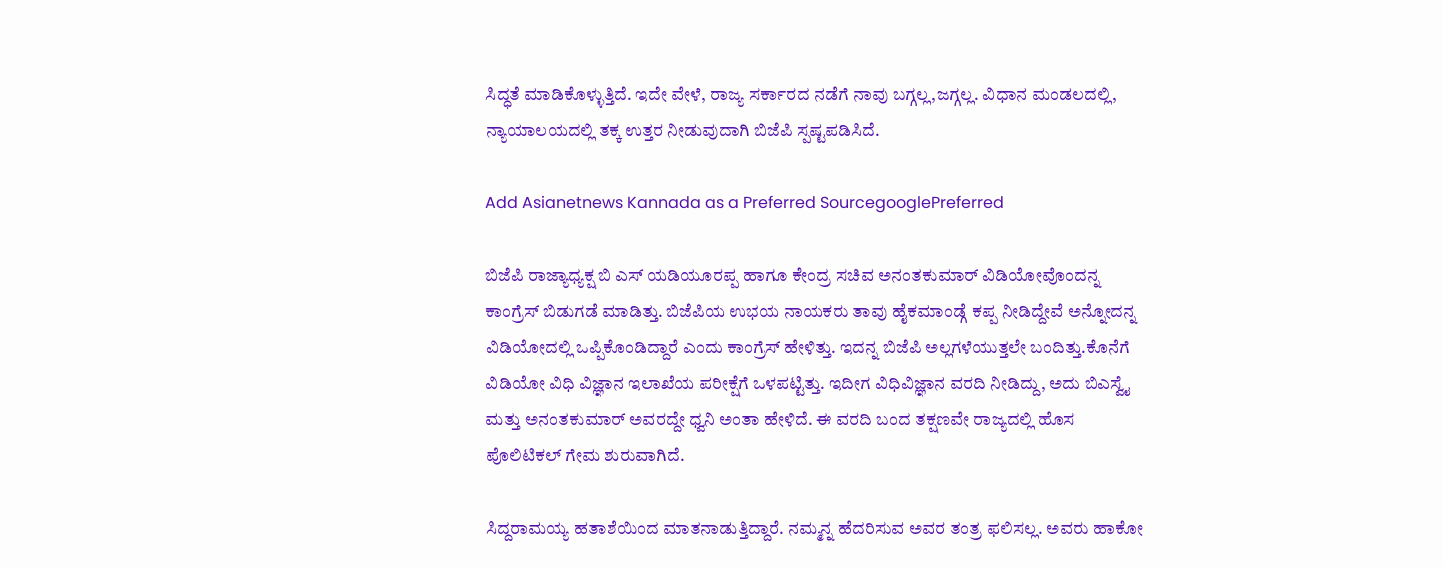ಸಿದ್ಧತೆ ಮಾಡಿಕೊಳ್ಳುತ್ತಿದೆ. ಇದೇ ವೇಳೆ, ರಾಜ್ಯ ಸರ್ಕಾರದ ನಡೆಗೆ ನಾವು ಬಗ್ಗಲ್ಲ,ಜಗ್ಗಲ್ಲ. ವಿಧಾನ ಮಂಡಲದಲ್ಲಿ, ನ್ಯಾಯಾಲಯದಲ್ಲಿ ತಕ್ಕ ಉತ್ತರ ನೀಡುವುದಾಗಿ ಬಿಜೆಪಿ ಸ್ಪಷ್ಟಪಡಿಸಿದೆ.

Add Asianetnews Kannada as a Preferred SourcegooglePreferred

ಬಿಜೆಪಿ ರಾಜ್ಯಾಧ್ಯಕ್ಷ ಬಿ ಎಸ್ ಯಡಿಯೂರಪ್ಪ ಹಾಗೂ ಕೇಂದ್ರ ಸಚಿವ ಅನಂತಕುಮಾರ್ ವಿಡಿಯೋವೊಂದನ್ನ ಕಾಂಗ್ರೆಸ್ ಬಿಡುಗಡೆ ಮಾಡಿತ್ತು. ಬಿಜೆಪಿಯ ಉಭಯ ನಾಯಕರು ತಾವು ಹೈಕಮಾಂಡ್ಗೆ ಕಪ್ಪ ನೀಡಿದ್ದೇವೆ ಅನ್ನೋದನ್ನ ವಿಡಿಯೋದಲ್ಲಿ ಒಪ್ಪಿಕೊಂಡಿದ್ದಾರೆ ಎಂದು ಕಾಂಗ್ರೆಸ್ ಹೇಳಿತ್ತು. ಇದನ್ನ ಬಿಜೆಪಿ ಅಲ್ಲಗಳೆಯುತ್ತಲೇ ಬಂದಿತ್ತು.ಕೊನೆಗೆ ವಿಡಿಯೋ ವಿಧಿ ವಿಜ್ಞಾನ ಇಲಾಖೆಯ ಪರೀಕ್ಷೆಗೆ ಒಳಪಟ್ಟಿತ್ತು. ಇದೀಗ ವಿಧಿವಿಜ್ಞಾನ ವರದಿ ನೀಡಿದ್ದು, ಅದು ಬಿಎಸ್ವೈ ಮತ್ತು ಅನಂತಕುಮಾರ್ ಅವರದ್ದೇ ಧ್ವನಿ ಅಂತಾ ಹೇಳಿದೆ. ಈ ವರದಿ ಬಂದ ತಕ್ಷಣವೇ ರಾಜ್ಯದಲ್ಲಿ ಹೊಸ ಪೊಲಿಟಿಕಲ್ ಗೇಮ ಶುರುವಾಗಿದೆ.

ಸಿದ್ದರಾಮಯ್ಯ ಹತಾಶೆಯಿಂದ ಮಾತನಾಡುತ್ತಿದ್ದಾರೆ. ನಮ್ಮನ್ನ ಹೆದರಿಸುವ ಅವರ ತಂತ್ರ ಫಲಿಸಲ್ಲ. ಅವರು ಹಾಕೋ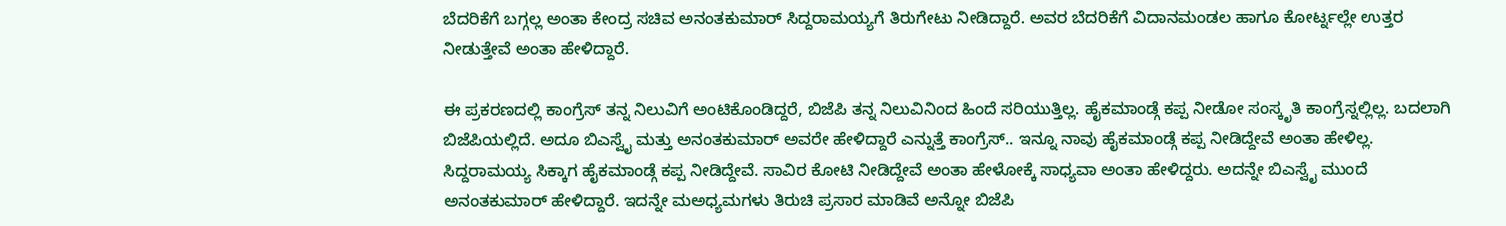ಬೆದರಿಕೆಗೆ ಬಗ್ಗಲ್ಲ ಅಂತಾ ಕೇಂದ್ರ ಸಚಿವ ಅನಂತಕುಮಾರ್ ಸಿದ್ದರಾಮಯ್ಯಗೆ ತಿರುಗೇಟು ನೀಡಿದ್ದಾರೆ. ಅವರ ಬೆದರಿಕೆಗೆ ವಿದಾನಮಂಡಲ ಹಾಗೂ ಕೋರ್ಟ್ನಲ್ಲೇ ಉತ್ತರ ನೀಡುತ್ತೇವೆ ಅಂತಾ ಹೇಳಿದ್ದಾರೆ.

ಈ ಪ್ರಕರಣದಲ್ಲಿ ಕಾಂಗ್ರೆಸ್ ತನ್ನ ನಿಲುವಿಗೆ ಅಂಟಿಕೊಂಡಿದ್ದರೆ, ಬಿಜೆಪಿ ತನ್ನ ನಿಲುವಿನಿಂದ ಹಿಂದೆ ಸರಿಯುತ್ತಿಲ್ಲ. ಹೈಕಮಾಂಡ್ಗೆ ಕಪ್ಪ ನೀಡೋ ಸಂಸ್ಕೃತಿ ಕಾಂಗ್ರೆಸ್ನಲ್ಲಿಲ್ಲ. ಬದಲಾಗಿ ಬಿಜೆಪಿಯಲ್ಲಿದೆ. ಅದೂ ಬಿಎಸ್ವೈ ಮತ್ತು ಅನಂತಕುಮಾರ್ ಅವರೇ ಹೇಳಿದ್ದಾರೆ ಎನ್ನುತ್ತೆ ಕಾಂಗ್ರೆಸ್.. ಇನ್ನೂ ನಾವು ಹೈಕಮಾಂಡ್ಗೆ ಕಪ್ಪ ನೀಡಿದ್ದೇವೆ ಅಂತಾ ಹೇಳಿಲ್ಲ. ಸಿದ್ದರಾಮಯ್ಯ ಸಿಕ್ಕಾಗ ಹೈಕಮಾಂಡ್ಗೆ ಕಪ್ಪ ನೀಡಿದ್ದೇವೆ. ಸಾವಿರ ಕೋಟಿ ನೀಡಿದ್ದೇವೆ ಅಂತಾ ಹೇಳೋಕ್ಕೆ ಸಾಧ್ಯವಾ ಅಂತಾ ಹೇಳಿದ್ದರು. ಅದನ್ನೇ ಬಿಎಸ್ವೈ ಮುಂದೆ ಅನಂತಕುಮಾರ್ ಹೇಳಿದ್ದಾರೆ. ಇದನ್ನೇ ಮಅಧ್ಯಮಗಳು ತಿರುಚಿ ಪ್ರಸಾರ ಮಾಡಿವೆ ಅನ್ನೋ ಬಿಜೆಪಿ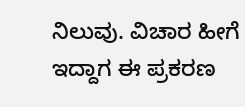ನಿಲುವು. ವಿಚಾರ ಹೀಗೆ ಇದ್ದಾಗ ಈ ಪ್ರಕರಣ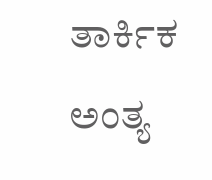ತಾರ್ಕಿಕ ಅಂತ್ಯ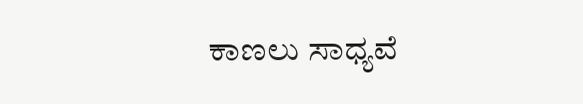ಕಾಣಲು ಸಾಧ್ಯವೆ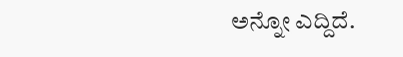ಅನ್ನೋ ಎದ್ದಿದೆ.